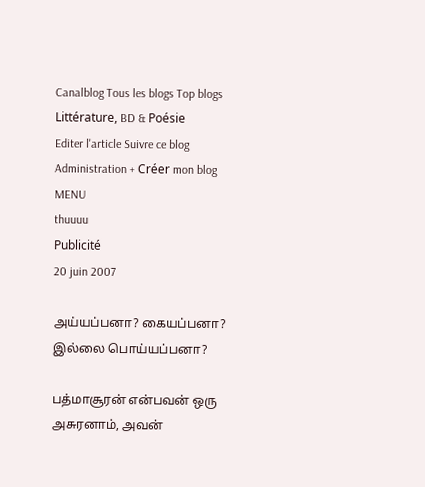Canalblog Tous les blogs Top blogs Littérature, BD & Poésie
Editer l'article Suivre ce blog Administration + Créer mon blog
MENU
thuuuu
Publicité
20 juin 2007

அய்யப்பனா? கையப்பனா? இல்லை பொய்யப்பனா?

பத்மாசூரன் என்பவன் ஒரு அசுரனாம், அவன்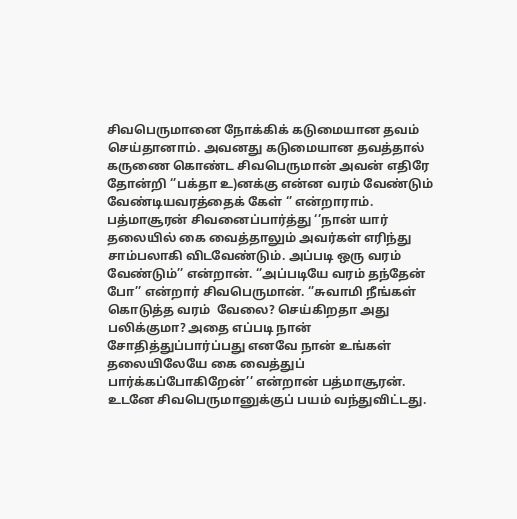சிவபெருமானை நோக்கிக் கடுமையான தவம் செய்தானாம். அவனது கடுமையான தவத்தால் கருணை கொண்ட சிவபெருமான் அவன் எதிரே தோன்றி ‘’பக்தா உ)னக்கு என்ன வரம் வேண்டும் வேண்டியவரத்தைக் கேள் ‘’ என்றாராம். பத்மாசூரன் சிவனைப்பார்த்து ‘’நான் யார் தலையில் கை வைத்தாலும் அவர்கள் எரிந்து சாம்பலாகி விடவேண்டும். அப்படி ஒரு வரம் வேண்டும்’’ என்றான். ‘’அப்படியே வரம் தந்தேன் போ’’ என்றார் சிவபெருமான். ‘’சுவாமி நீங்கள் கொடுத்த வரம்  வேலை? செய்கிறதா அது பலிக்குமா? அதை எப்படி நான் சோதித்துப்பார்ப்பது எனவே நான் உங்கள் தலையிலேயே கை வைத்துப் பார்க்கப்போகிறேன்’’ என்றான் பத்மாசூரன். உடனே சிவபெருமானுக்குப் பயம் வந்துவிட்டது.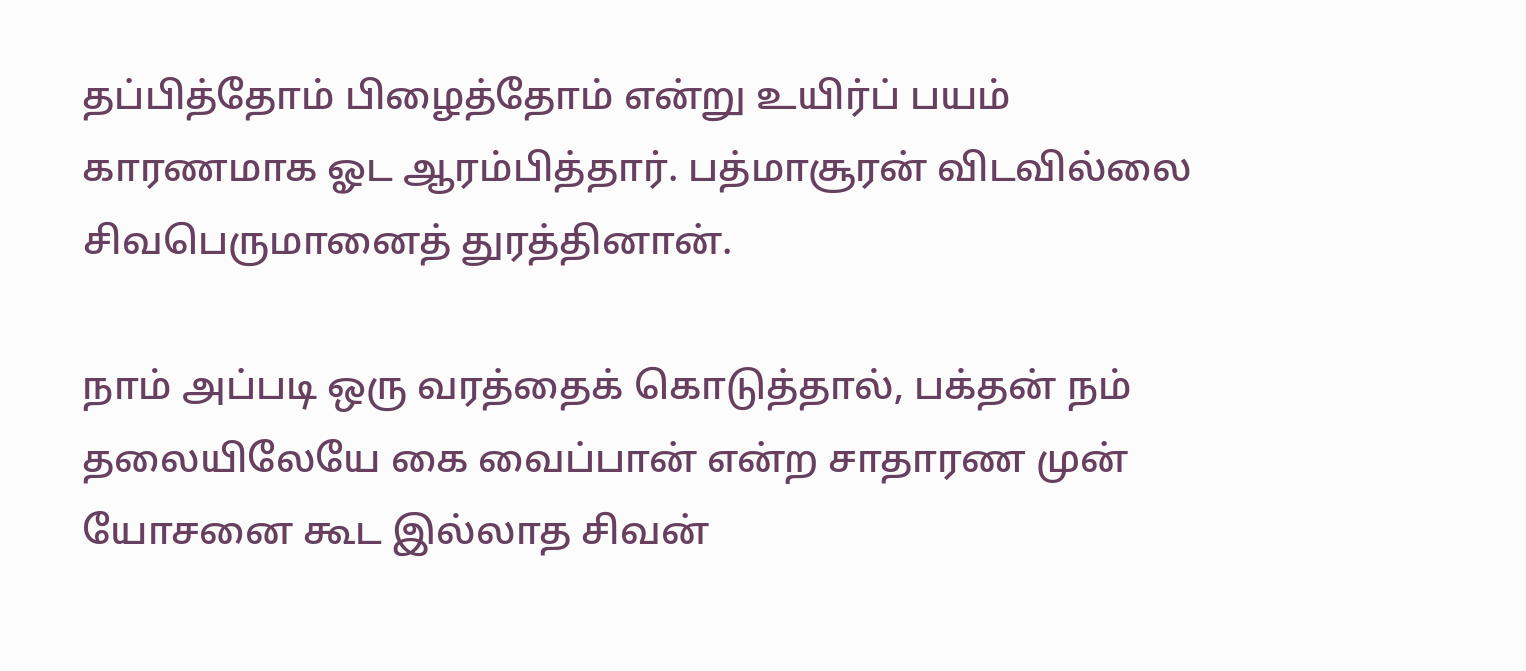தப்பித்தோம் பிழைத்தோம் என்று உயிர்ப் பயம் காரணமாக ஓட ஆரம்பித்தார். பத்மாசூரன் விடவில்லை சிவபெருமானைத் துரத்தினான்.

நாம் அப்படி ஒரு வரத்தைக் கொடுத்தால், பக்தன் நம் தலையிலேயே கை வைப்பான் என்ற சாதாரண முன் யோசனை கூட இல்லாத சிவன்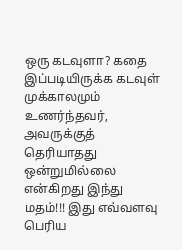ஒரு கடவுளா? கதை இப்படியிருக்க கடவுள் முக்காலமும் உணர்ந்தவர், அவருக்குத் தெரியாதது ஒன்றுமில்லை என்கிறது இந்து மதம்!!! இது எவ்வளவு பெரிய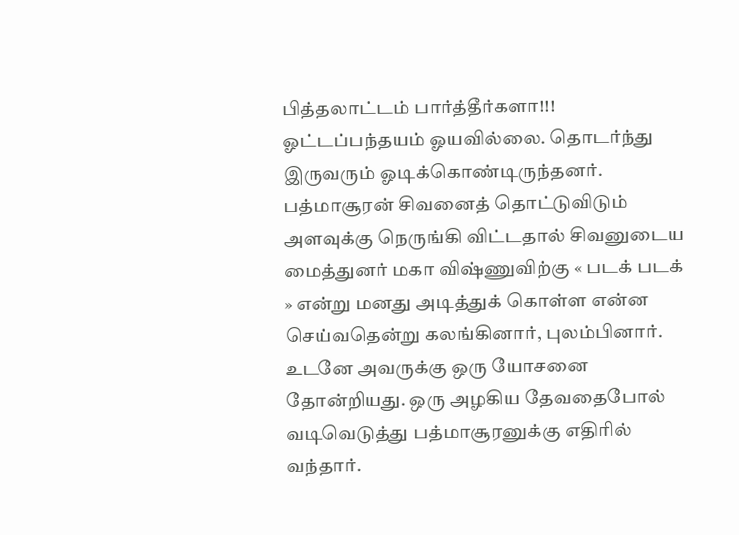பித்தலாட்டம் பார்த்தீர்களா!!! ஓட்டப்பந்தயம் ஓயவில்லை. தொடர்ந்து இருவரும் ஓடிக்கொண்டிருந்தனர். பத்மாசூரன் சிவனைத் தொட்டுவிடும் அளவுக்கு நெருங்கி விட்டதால் சிவனுடைய மைத்துனர் மகா விஷ்ணுவிற்கு « படக் படக் » என்று மனது அடித்துக் கொள்ள என்ன செய்வதென்று கலங்கினார், புலம்பினார். உடனே அவருக்கு ஒரு யோசனை தோன்றியது. ஒரு அழகிய தேவதைபோல் வடிவெடுத்து பத்மாசூரனுக்கு எதிரில் வந்தார்.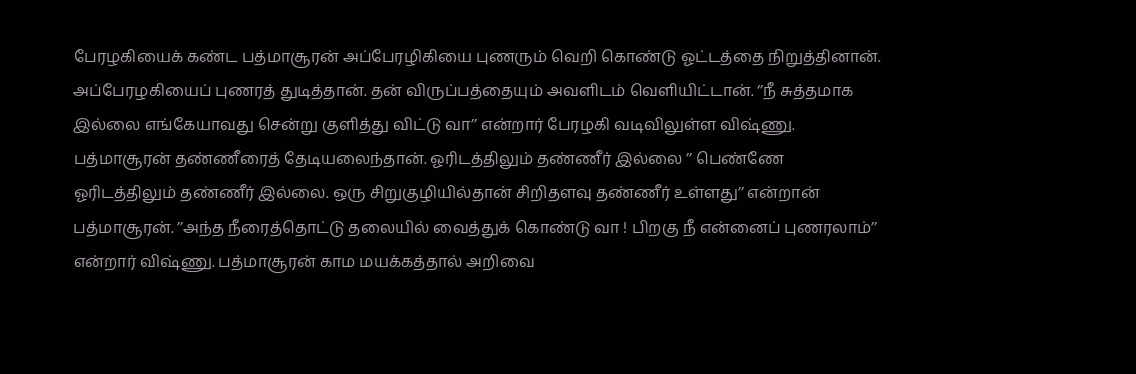பேரழகியைக் கண்ட பத்மாசூரன் அப்பேரழிகியை புணரும் வெறி கொண்டு ஓட்டத்தை நிறுத்தினான். அப்பேரழகியைப் புணரத் துடித்தான். தன் விருப்பத்தையும் அவளிடம் வெளியிட்டான். ‘’நீ சுத்தமாக இல்லை எங்கேயாவது சென்று குளித்து விட்டு வா’’ என்றார் பேரழகி வடிவிலுள்ள விஷ்ணு. பத்மாசூரன் தண்ணீரைத் தேடியலைந்தான். ஓரிடத்திலும் தண்ணீர் இல்லை ’’ பெண்ணே ஓரிடத்திலும் தண்ணீர் இல்லை. ஒரு சிறுகுழியில்தான் சிறிதளவு தண்ணீர் உள்ளது’’ என்றான் பத்மாசூரன். ’’அந்த நீரைத்தொட்டு தலையில் வைத்துக் கொண்டு வா ! பிறகு நீ என்னைப் புணரலாம்’’ என்றார் விஷ்ணு. பத்மாசூரன் காம மயக்கத்தால் அறிவை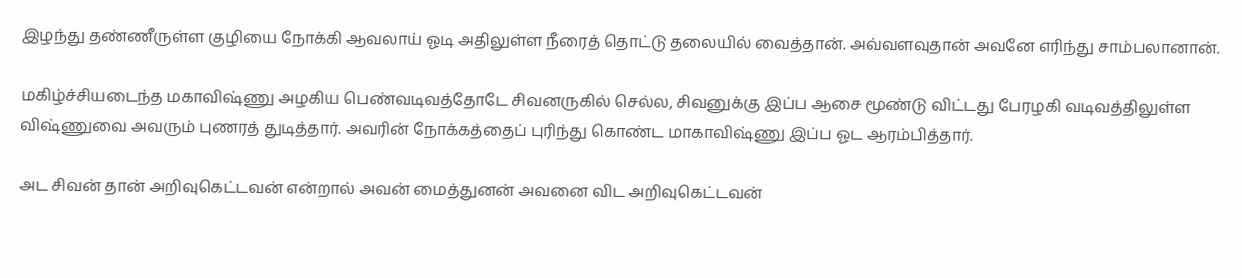இழந்து தண்ணீருள்ள குழியை நோக்கி ஆவலாய் ஓடி அதிலுள்ள நீரைத் தொட்டு தலையில் வைத்தான். அவ்வளவுதான் அவனே எரிந்து சாம்பலானான்.

மகிழ்ச்சியடைந்த மகாவிஷ்ணு அழகிய பெண்வடிவத்தோடே சிவனருகில் செல்ல, சிவனுக்கு இப்ப ஆசை மூண்டு விட்டது பேரழகி வடிவத்திலுள்ள விஷ்ணுவை அவரும் புணரத் துடித்தார். அவரின் நோக்கத்தைப் புரிந்து கொண்ட மாகாவிஷ்ணு இப்ப ஓட ஆரம்பித்தார்.

அட சிவன் தான் அறிவுகெட்டவன் என்றால் அவன் மைத்துனன் அவனை விட அறிவுகெட்டவன்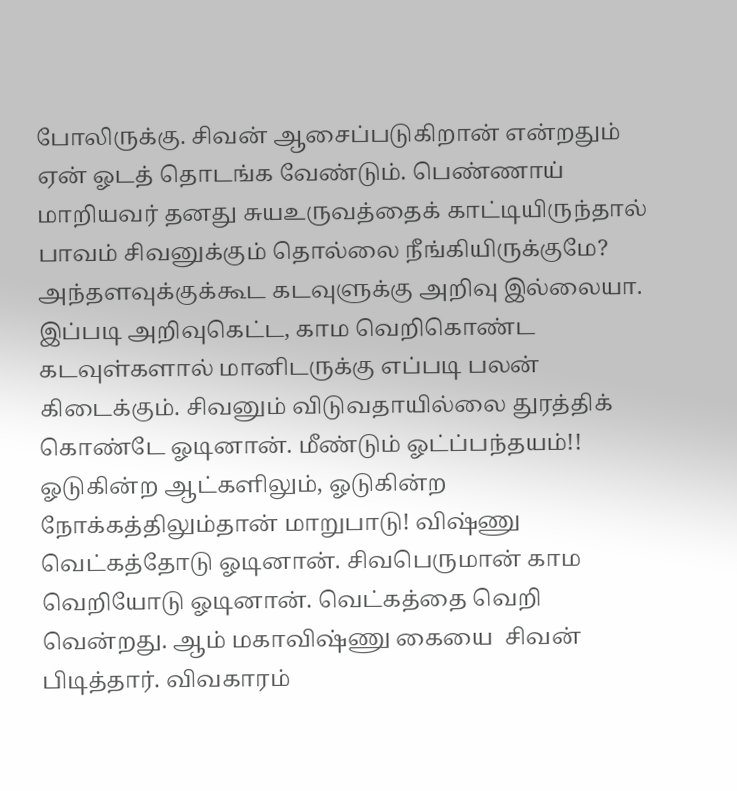போலிருக்கு. சிவன் ஆசைப்படுகிறான் என்றதும் ஏன் ஓடத் தொடங்க வேண்டும். பெண்ணாய் மாறியவர் தனது சுயஉருவத்தைக் காட்டியிருந்தால் பாவம் சிவனுக்கும் தொல்லை நீங்கியிருக்குமே?  அந்தளவுக்குக்கூட கடவுளுக்கு அறிவு இல்லையா. இப்படி அறிவுகெட்ட, காம வெறிகொண்ட கடவுள்களால் மானிடருக்கு எப்படி பலன் கிடைக்கும். சிவனும் விடுவதாயில்லை துரத்திக் கொண்டே ஓடினான். மீண்டும் ஓட்ப்பந்தயம்!! ஓடுகின்ற ஆட்களிலும், ஓடுகின்ற நோக்கத்திலும்தான் மாறுபாடு! விஷ்ணு வெட்கத்தோடு ஓடினான். சிவபெருமான் காம வெறியோடு ஓடினான். வெட்கத்தை வெறி வென்றது. ஆம் மகாவிஷ்ணு கையை  சிவன் பிடித்தார். விவகாரம்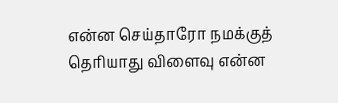என்ன செய்தாரோ நமக்குத் தெரியாது விளைவு என்ன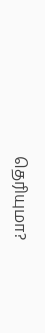தெரியுமா?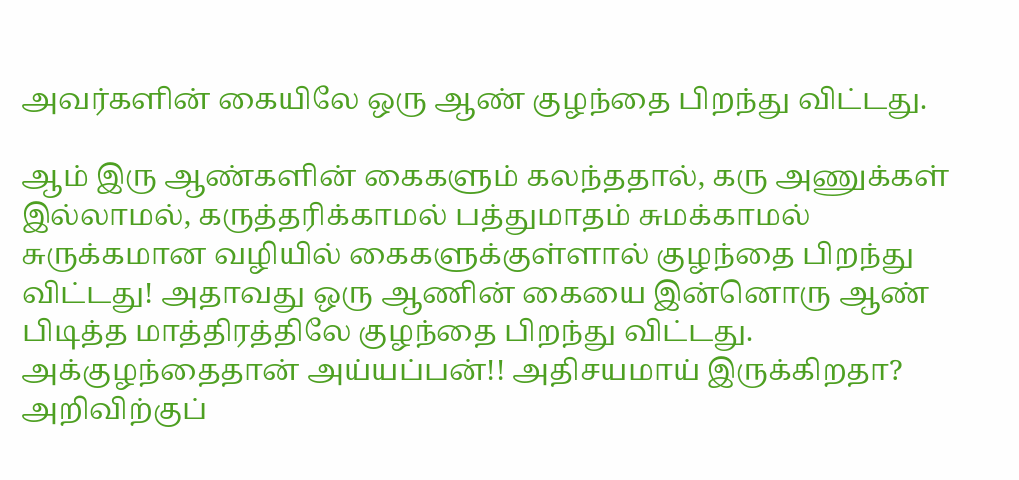அவர்களின் கையிலே ஒரு ஆண் குழந்தை பிறந்து விட்டது.

ஆம் இரு ஆண்களின் கைகளும் கலந்ததால், கரு அணுக்கள் இல்லாமல், கருத்தரிக்காமல் பத்துமாதம் சுமக்காமல் சுருக்கமான வழியில் கைகளுக்குள்ளால் குழந்தை பிறந்து விட்டது! அதாவது ஒரு ஆணின் கையை இன்னொரு ஆண் பிடித்த மாத்திரத்திலே குழந்தை பிறந்து விட்டது. அக்குழந்தைதான் அய்யப்பன்!! அதிசயமாய் இருக்கிறதா? அறிவிற்குப்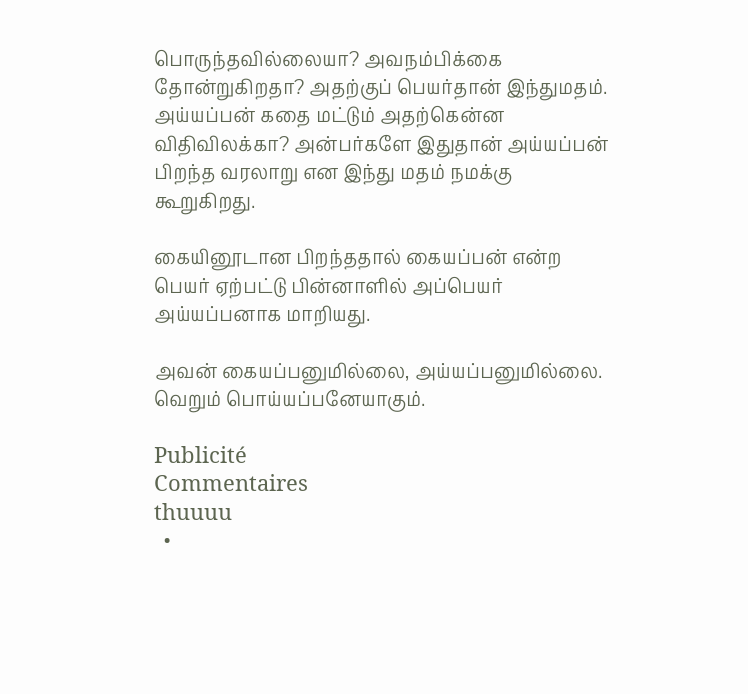பொருந்தவில்லையா? அவநம்பிக்கை தோன்றுகிறதா? அதற்குப் பெயர்தான் இந்துமதம். அய்யப்பன் கதை மட்டும் அதற்கென்ன  விதிவிலக்கா? அன்பர்களே இதுதான் அய்யப்பன் பிறந்த வரலாறு என இந்து மதம் நமக்கு கூறுகிறது.

கையினூடான பிறந்ததால் கையப்பன் என்ற பெயர் ஏற்பட்டு பின்னாளில் அப்பெயர் அய்யப்பனாக மாறியது.

அவன் கையப்பனுமில்லை, அய்யப்பனுமில்லை. வெறும் பொய்யப்பனேயாகும்.

Publicité
Commentaires
thuuuu
  •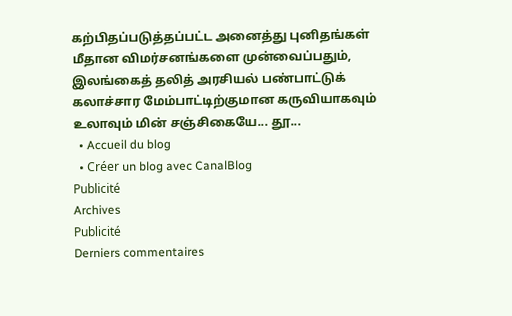கற்பிதப்படுத்தப்பட்ட அனைத்து புனிதங்கள் மீதான விமர்சனங்களை முன்வைப்பதும், இலங்கைத் தலித் அரசியல் பண்பாட்டுக் கலாச்சார மேம்பாட்டிற்குமான கருவியாகவும் உலாவும் மின் சஞ்சிகையே... தூ...
  • Accueil du blog
  • Créer un blog avec CanalBlog
Publicité
Archives
Publicité
Derniers commentaires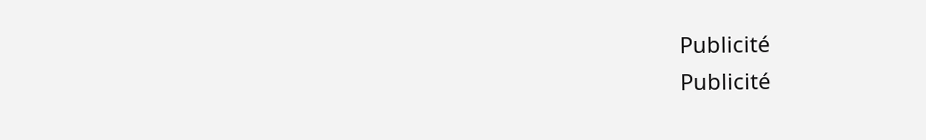Publicité
Publicité